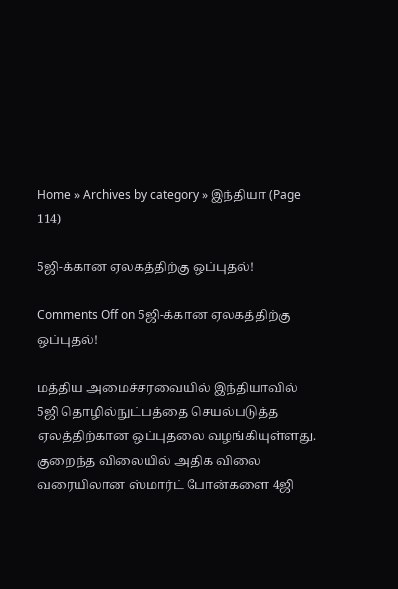Home » Archives by category » இந்தியா (Page 114)

5ஜி-க்கான ஏலகத்திற்கு ஒப்புதல்!

Comments Off on 5ஜி-க்கான ஏலகத்திற்கு ஒப்புதல்!

மத்திய அமைச்சரவையில் இந்தியாவில் 5ஜி தொழில்நுட்பத்தை செயல்படுத்த ஏலத்திற்கான ஒப்புதலை வழங்கியுள்ளது. குறைந்த விலையில் அதிக விலை வரையிலான ஸ்மார்ட் போன்களை 4ஜி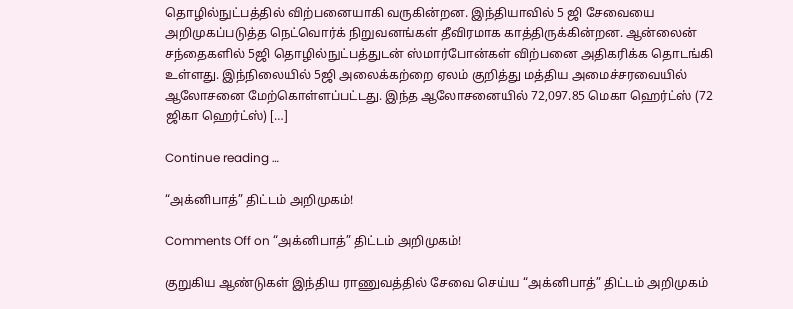தொழில்நுட்பத்தில் விற்பனையாகி வருகின்றன. இந்தியாவில் 5 ஜி சேவையை அறிமுகப்படுத்த நெட்வொர்க் நிறுவனங்கள் தீவிரமாக காத்திருக்கின்றன. ஆன்லைன் சந்தைகளில் 5ஜி தொழில்நுட்பத்துடன் ஸ்மார்போன்கள் விற்பனை அதிகரிக்க தொடங்கி உள்ளது. இந்நிலையில் 5ஜி அலைக்கற்றை ஏலம் குறித்து மத்திய அமைச்சரவையில் ஆலோசனை மேற்கொள்ளப்பட்டது. இந்த ஆலோசனையில் 72,097.85 மெகா ஹெர்ட்ஸ் (72 ஜிகா ஹெர்ட்ஸ்) […]

Continue reading …

“அக்னிபாத்” திட்டம் அறிமுகம்!

Comments Off on “அக்னிபாத்” திட்டம் அறிமுகம்!

குறுகிய ஆண்டுகள் இந்திய ராணுவத்தில் சேவை செய்ய “அக்னிபாத்” திட்டம் அறிமுகம்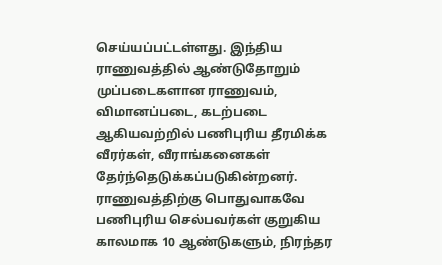செய்யப்பட்டள்ளது. இந்திய ராணுவத்தில் ஆண்டுதோறும் முப்படைகளான ராணுவம், விமானப்படை, கடற்படை ஆகியவற்றில் பணிபுரிய தீரமிக்க வீரர்கள், வீராங்கனைகள் தேர்ந்தெடுக்கப்படுகின்றனர். ராணுவத்திற்கு பொதுவாகவே பணிபுரிய செல்பவர்கள் குறுகிய காலமாக 10 ஆண்டுகளும், நிரந்தர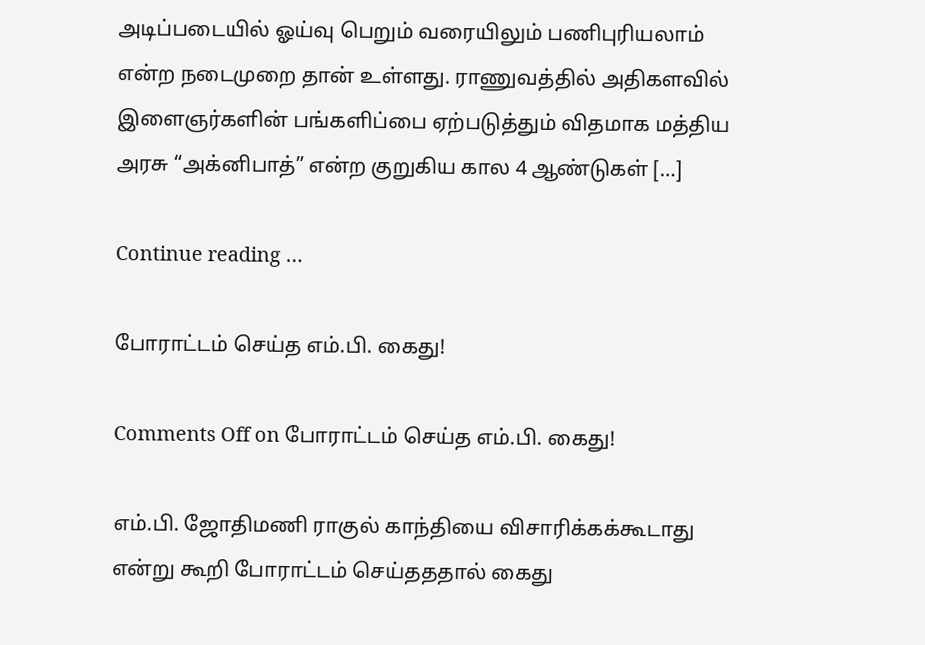அடிப்படையில் ஓய்வு பெறும் வரையிலும் பணிபுரியலாம் என்ற நடைமுறை தான் உள்ளது. ராணுவத்தில் அதிகளவில் இளைஞர்களின் பங்களிப்பை ஏற்படுத்தும் விதமாக மத்திய அரசு “அக்னிபாத்” என்ற குறுகிய கால 4 ஆண்டுகள் […]

Continue reading …

போராட்டம் செய்த எம்.பி. கைது!

Comments Off on போராட்டம் செய்த எம்.பி. கைது!

எம்.பி. ஜோதிமணி ராகுல் காந்தியை விசாரிக்கக்கூடாது என்று கூறி போராட்டம் செய்தததால் கைது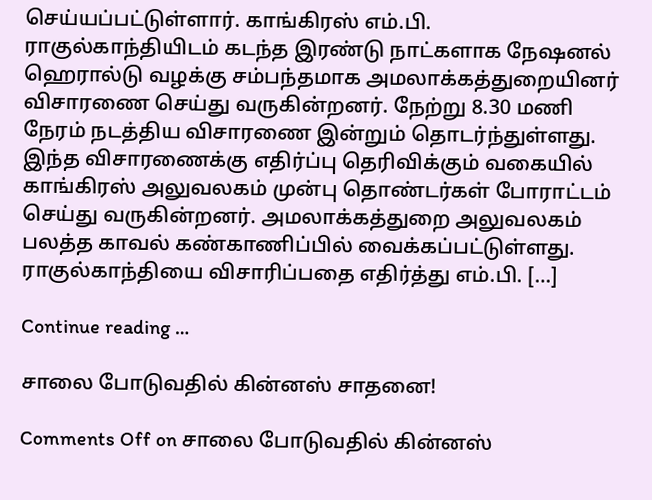செய்யப்பட்டுள்ளார். காங்கிரஸ் எம்.பி. ராகுல்காந்தியிடம் கடந்த இரண்டு நாட்களாக நேஷனல் ஹெரால்டு வழக்கு சம்பந்தமாக அமலாக்கத்துறையினர் விசாரணை செய்து வருகின்றனர். நேற்று 8.30 மணி நேரம் நடத்திய விசாரணை இன்றும் தொடர்ந்துள்ளது. இந்த விசாரணைக்கு எதிர்ப்பு தெரிவிக்கும் வகையில் காங்கிரஸ் அலுவலகம் முன்பு தொண்டர்கள் போராட்டம் செய்து வருகின்றனர். அமலாக்கத்துறை அலுவலகம் பலத்த காவல் கண்காணிப்பில் வைக்கப்பட்டுள்ளது. ராகுல்காந்தியை விசாரிப்பதை எதிர்த்து எம்.பி. […]

Continue reading …

சாலை போடுவதில் கின்னஸ் சாதனை!

Comments Off on சாலை போடுவதில் கின்னஸ்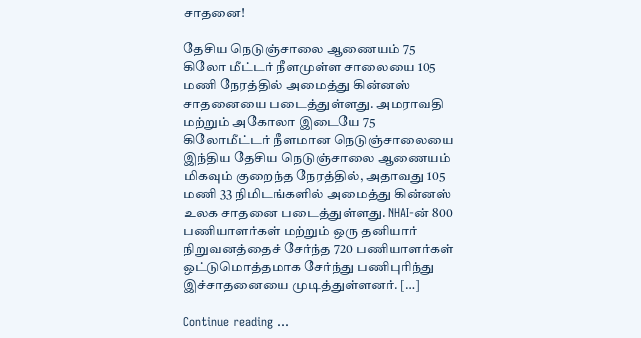சாதனை!

தேசிய நெடுஞ்சாலை ஆணையம் 75 கிலோ மீட்டர் நீளமுள்ள சாலையை 105 மணி நேரத்தில் அமைத்து கின்னஸ் சாதனையை படைத்துள்ளது. அமராவதி மற்றும் அகோலா இடையே 75 கிலோமீட்டர் நீளமான நெடுஞ்சாலையை இந்திய தேசிய நெடுஞ்சாலை ஆணையம் மிகவும் குறைந்த நேரத்தில், அதாவது 105 மணி 33 நிமிடங்களில் அமைத்து கின்னஸ் உலக சாதனை படைத்துள்ளது. NHAI-ன் 800 பணியாளர்கள் மற்றும் ஒரு தனியார் நிறுவனத்தைச் சேர்ந்த 720 பணியாளர்கள் ஒட்டுமொத்தமாக சேர்ந்து பணிபுரிந்து இச்சாதனையை முடித்துள்ளனர். […]

Continue reading …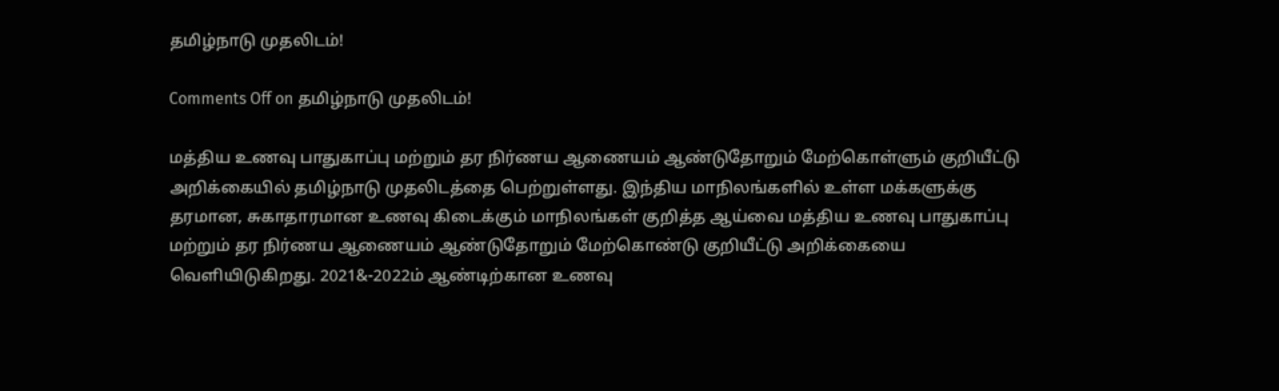தமிழ்நாடு முதலிடம்!

Comments Off on தமிழ்நாடு முதலிடம்!

மத்திய உணவு பாதுகாப்பு மற்றும் தர நிர்ணய ஆணையம் ஆண்டுதோறும் மேற்கொள்ளும் குறியீட்டு அறிக்கையில் தமிழ்நாடு முதலிடத்தை பெற்றுள்ளது. இந்திய மாநிலங்களில் உள்ள மக்களுக்கு தரமான, சுகாதாரமான உணவு கிடைக்கும் மாநிலங்கள் குறித்த ஆய்வை மத்திய உணவு பாதுகாப்பு மற்றும் தர நிர்ணய ஆணையம் ஆண்டுதோறும் மேற்கொண்டு குறியீட்டு அறிக்கையை வெளியிடுகிறது. 2021&-2022ம் ஆண்டிற்கான உணவு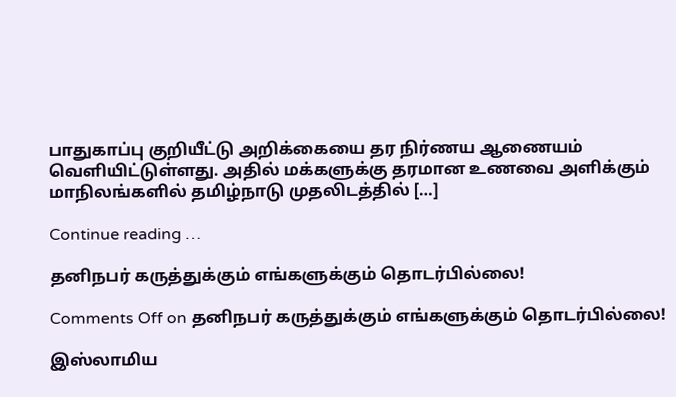பாதுகாப்பு குறியீட்டு அறிக்கையை தர நிர்ணய ஆணையம் வெளியிட்டுள்ளது. அதில் மக்களுக்கு தரமான உணவை அளிக்கும் மாநிலங்களில் தமிழ்நாடு முதலிடத்தில் […]

Continue reading …

தனிநபர் கருத்துக்கும் எங்களுக்கும் தொடர்பில்லை!

Comments Off on தனிநபர் கருத்துக்கும் எங்களுக்கும் தொடர்பில்லை!

இஸ்லாமிய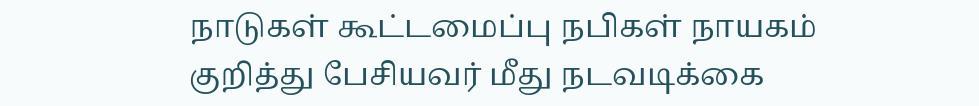நாடுகள் கூட்டமைப்பு நபிகள் நாயகம் குறித்து பேசியவர் மீது நடவடிக்கை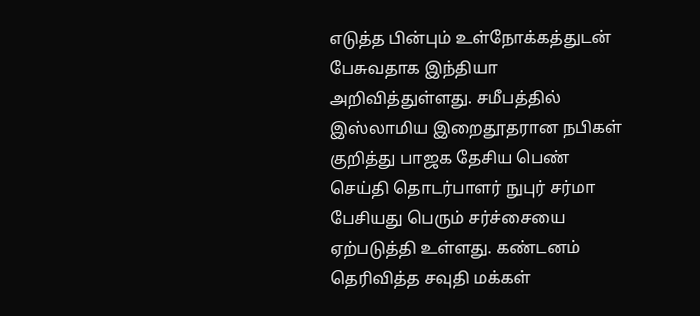எடுத்த பின்பும் உள்நோக்கத்துடன் பேசுவதாக இந்தியா அறிவித்துள்ளது. சமீபத்தில் இஸ்லாமிய இறைதூதரான நபிகள் குறித்து பாஜக தேசிய பெண் செய்தி தொடர்பாளர் நுபுர் சர்மா பேசியது பெரும் சர்ச்சையை ஏற்படுத்தி உள்ளது. கண்டனம் தெரிவித்த சவுதி மக்கள்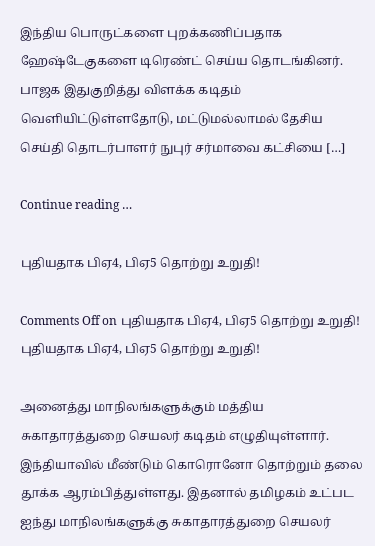இந்திய பொருட்களை புறக்கணிப்பதாக ஹேஷ்டேகுகளை டிரெண்ட் செய்ய தொடங்கினர். பாஜக இதுகுறித்து விளக்க கடிதம் வெளியிட்டுள்ளதோடு, மட்டுமல்லாமல் தேசிய செய்தி தொடர்பாளர் நுபுர் சர்மாவை கட்சியை […]

Continue reading …

புதியதாக பிஏ4, பிஏ5 தொற்று உறுதி!

Comments Off on புதியதாக பிஏ4, பிஏ5 தொற்று உறுதி!
புதியதாக பிஏ4, பிஏ5 தொற்று உறுதி!

அனைத்து மாநிலங்களுக்கும் மத்திய சுகாதாரத்துறை செயலர் கடிதம் எழுதியுள்ளார். இந்தியாவில் மீண்டும் கொரொனோ தொற்றும் தலை தூக்க ஆரம்பித்துள்ளது. இதனால் தமிழகம் உட்பட ஐந்து மாநிலங்களுக்கு சுகாதாரத்துறை செயலர்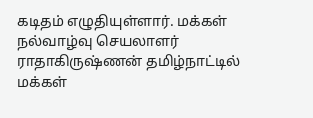கடிதம் எழுதியுள்ளார். மக்கள் நல்வாழ்வு செயலாளர் ராதாகிருஷ்ணன் தமிழ்நாட்டில் மக்கள்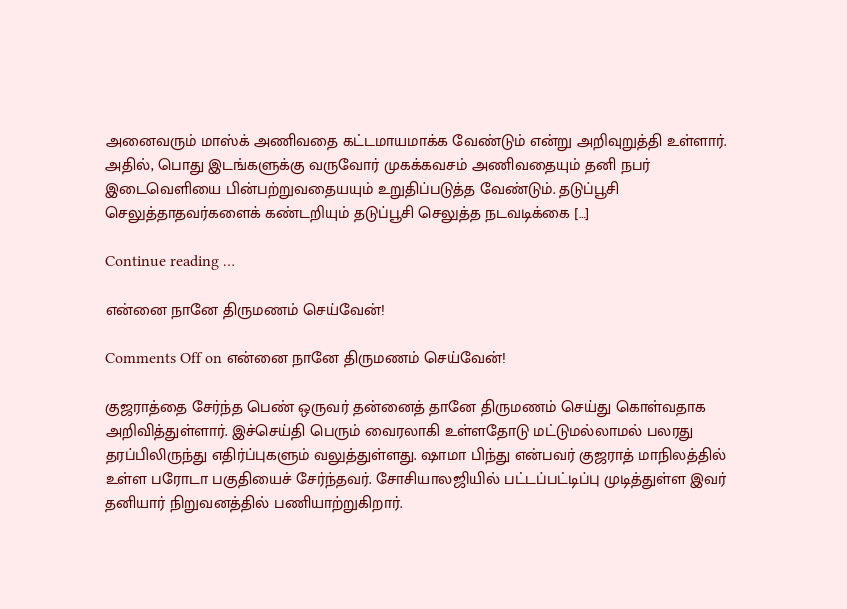அனைவரும் மாஸ்க் அணிவதை கட்டமாயமாக்க வேண்டும் என்று அறிவுறுத்தி உள்ளார். அதில், பொது இடங்களுக்கு வருவோர் முகக்கவசம் அணிவதையும் தனி நபர் இடைவெளியை பின்பற்றுவதையயும் உறுதிப்படுத்த வேண்டும். தடுப்பூசி செலுத்தாதவர்களைக் கண்டறியும் தடுப்பூசி செலுத்த நடவடிக்கை […]

Continue reading …

என்னை நானே திருமணம் செய்வேன்!

Comments Off on என்னை நானே திருமணம் செய்வேன்!

குஜராத்தை சேர்ந்த பெண் ஒருவர் தன்னைத் தானே திருமணம் செய்து கொள்வதாக அறிவித்துள்ளார். இச்செய்தி பெரும் வைரலாகி உள்ளதோடு மட்டுமல்லாமல் பலரது தரப்பிலிருந்து எதிர்ப்புகளும் வலுத்துள்ளது. ஷாமா பிந்து என்பவர் குஜராத் மாநிலத்தில் உள்ள பரோடா பகுதியைச் சேர்ந்தவர். சோசியாலஜியில் பட்டப்பட்டிப்பு முடித்துள்ள இவர் தனியார் நிறுவனத்தில் பணியாற்றுகிறார்.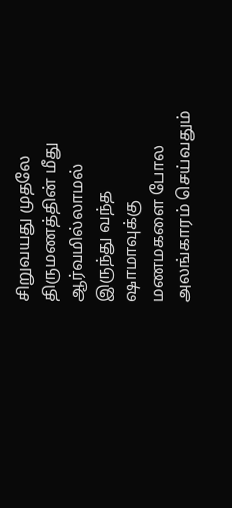சிறுவயது முதலே திருமணத்தின் மீது ஆர்வமில்லாமல் இருந்து வந்த ஷாமாவுக்கு மணமகளை போல அலங்காரம் செய்வதும்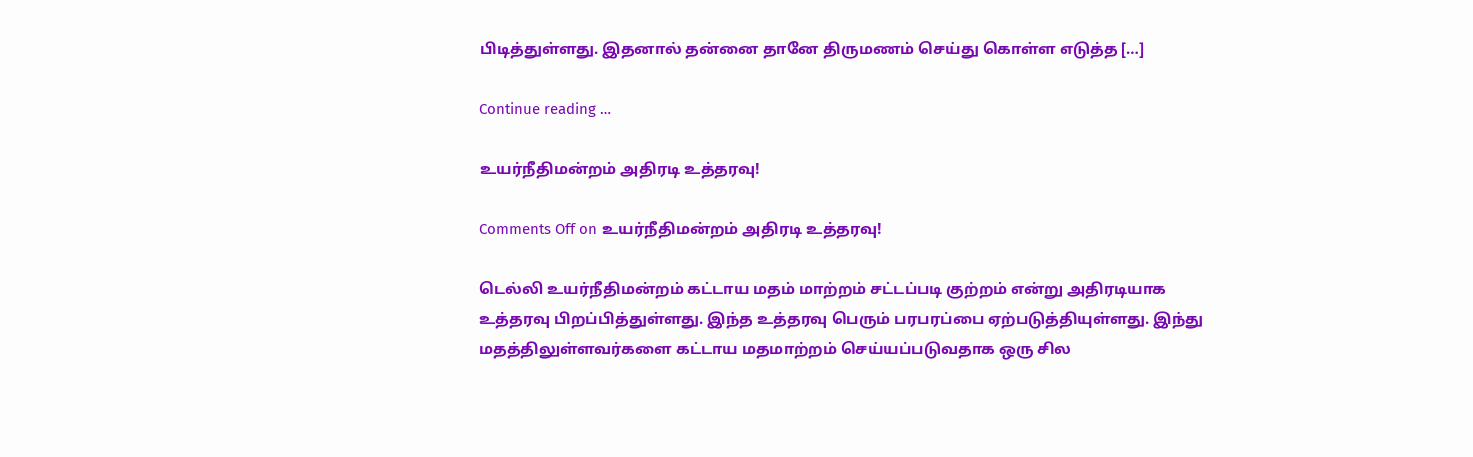பிடித்துள்ளது. இதனால் தன்னை தானே திருமணம் செய்து கொள்ள எடுத்த […]

Continue reading …

உயர்நீதிமன்றம் அதிரடி உத்தரவு!

Comments Off on உயர்நீதிமன்றம் அதிரடி உத்தரவு!

டெல்லி உயர்நீதிமன்றம் கட்டாய மதம் மாற்றம் சட்டப்படி குற்றம் என்று அதிரடியாக உத்தரவு பிறப்பித்துள்ளது. இந்த உத்தரவு பெரும் பரபரப்பை ஏற்படுத்தியுள்ளது. இந்து மதத்திலுள்ளவர்களை கட்டாய மதமாற்றம் செய்யப்படுவதாக ஒரு சில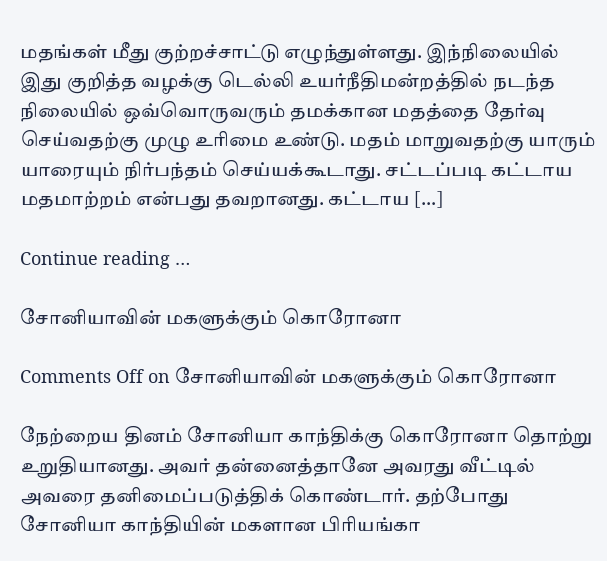மதங்கள் மீது குற்றச்சாட்டு எழுந்துள்ளது. இந்நிலையில் இது குறித்த வழக்கு டெல்லி உயர்நீதிமன்றத்தில் நடந்த நிலையில் ஒவ்வொருவரும் தமக்கான மதத்தை தேர்வு செய்வதற்கு முழு உரிமை உண்டு. மதம் மாறுவதற்கு யாரும் யாரையும் நிர்பந்தம் செய்யக்கூடாது. சட்டப்படி கட்டாய மதமாற்றம் என்பது தவறானது. கட்டாய […]

Continue reading …

சோனியாவின் மகளுக்கும் கொரோனா

Comments Off on சோனியாவின் மகளுக்கும் கொரோனா

நேற்றைய தினம் சோனியா காந்திக்கு கொரோனா தொற்று உறுதியானது. அவர் தன்னைத்தானே அவரது வீட்டில் அவரை தனிமைப்படுத்திக் கொண்டார். தற்போது சோனியா காந்தியின் மகளான பிரியங்கா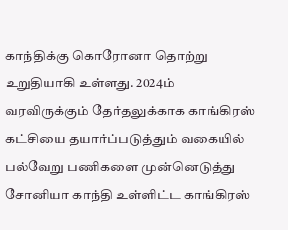காந்திக்கு கொரோனா தொற்று உறுதியாகி உள்ளது. 2024ம் வரவிருக்கும் தேர்தலுக்காக காங்கிரஸ் கட்சியை தயார்ப்படுத்தும் வகையில் பல்வேறு பணிகளை முன்னெடுத்து சோனியா காந்தி உள்ளிட்ட காங்கிரஸ்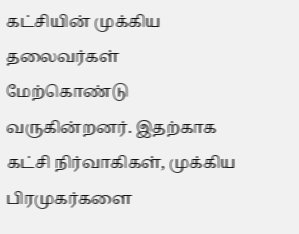கட்சியின் முக்கிய தலைவர்கள் மேற்கொண்டு வருகின்றனர். இதற்காக கட்சி நிர்வாகிகள், முக்கிய பிரமுகர்களை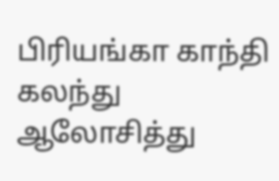பிரியங்கா காந்தி கலந்து ஆலோசித்து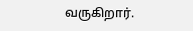வருகிறார்.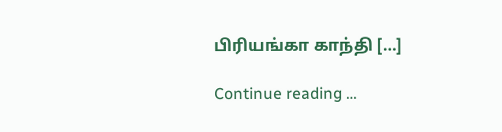பிரியங்கா காந்தி […]

Continue reading …